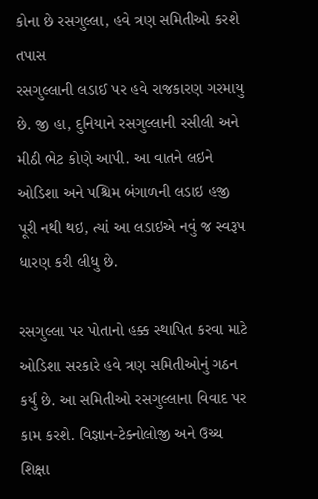કોના છે રસગુલ્લા, હવે ત્રણ સમિતીઓ કરશે તપાસ
રસગુલ્લાની લડાઈ પર હવે રાજકારણ ગરમાયુ છે. જી હા, દુનિયાને રસગુલ્લાની રસીલી અને મીઠી ભેટ કોણે આપી. આ વાતને લઇને ઓડિશા અને પશ્ચિમ બંગાળની લડાઇ હજી પૂરી નથી થઇ, ત્યાં આ લડાઇએ નવું જ સ્વરૂપ ધારણ કરી લીધુ છે.

રસગુલ્લા પર પોતાનો હક્ક સ્થાપિત કરવા માટે ઓડિશા સરકારે હવે ત્રણ સમિતીઓનું ગઠન કર્યું છે. આ સમિતીઓ રસગુલ્લાના વિવાદ પર કામ કરશે. વિજ્ઞાન-ટેક્નોલોજી અને ઉચ્ચ શિક્ષા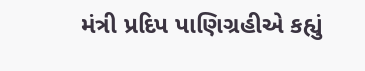મંત્રી પ્રદિપ પાણિગ્રહીએ કહ્યું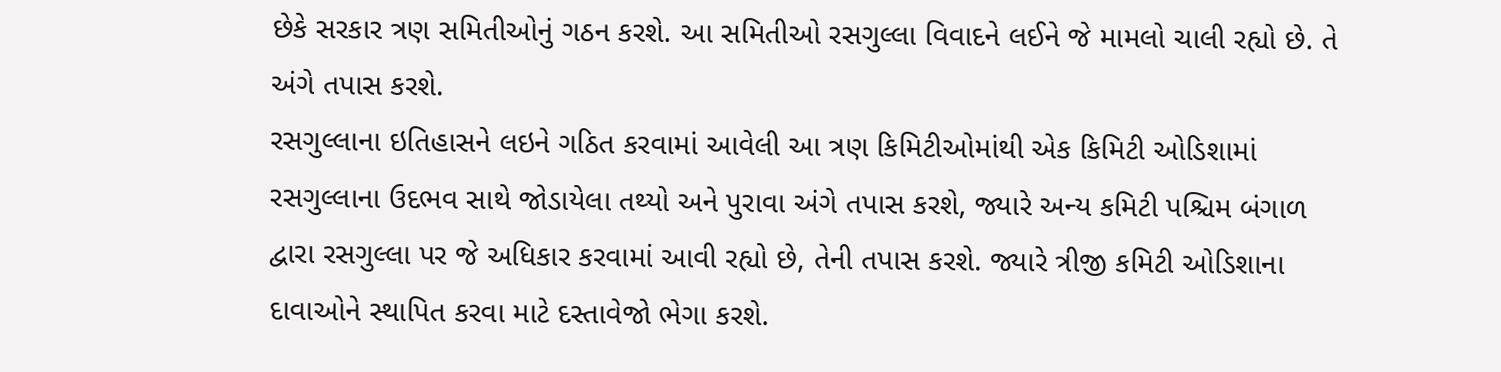છેકે સરકાર ત્રણ સમિતીઓનું ગઠન કરશે. આ સમિતીઓ રસગુલ્લા વિવાદને લઈને જે મામલો ચાલી રહ્યો છે. તે અંગે તપાસ કરશે.
રસગુલ્લાના ઇતિહાસને લઇને ગઠિત કરવામાં આવેલી આ ત્રણ કિમિટીઓમાંથી એક કિમિટી ઓડિશામાં રસગુલ્લાના ઉદભવ સાથે જોડાયેલા તથ્યો અને પુરાવા અંગે તપાસ કરશે, જ્યારે અન્ય કમિટી પશ્ચિમ બંગાળ દ્વારા રસગુલ્લા પર જે અધિકાર કરવામાં આવી રહ્યો છે, તેની તપાસ કરશે. જ્યારે ત્રીજી કમિટી ઓડિશાના દાવાઓને સ્થાપિત કરવા માટે દસ્તાવેજો ભેગા કરશે.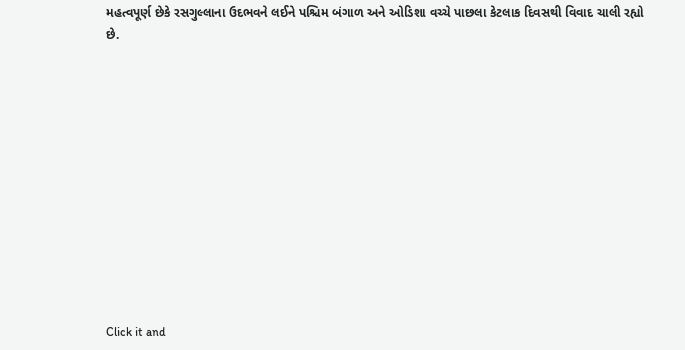મહત્વપૂર્ણ છેકે રસગુલ્લાના ઉદભવને લઈને પશ્ચિમ બંગાળ અને ઓડિશા વચ્ચે પાછલા કેટલાક દિવસથી વિવાદ ચાલી રહ્યો છે.












Click it and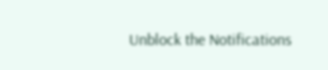Unblock the Notifications